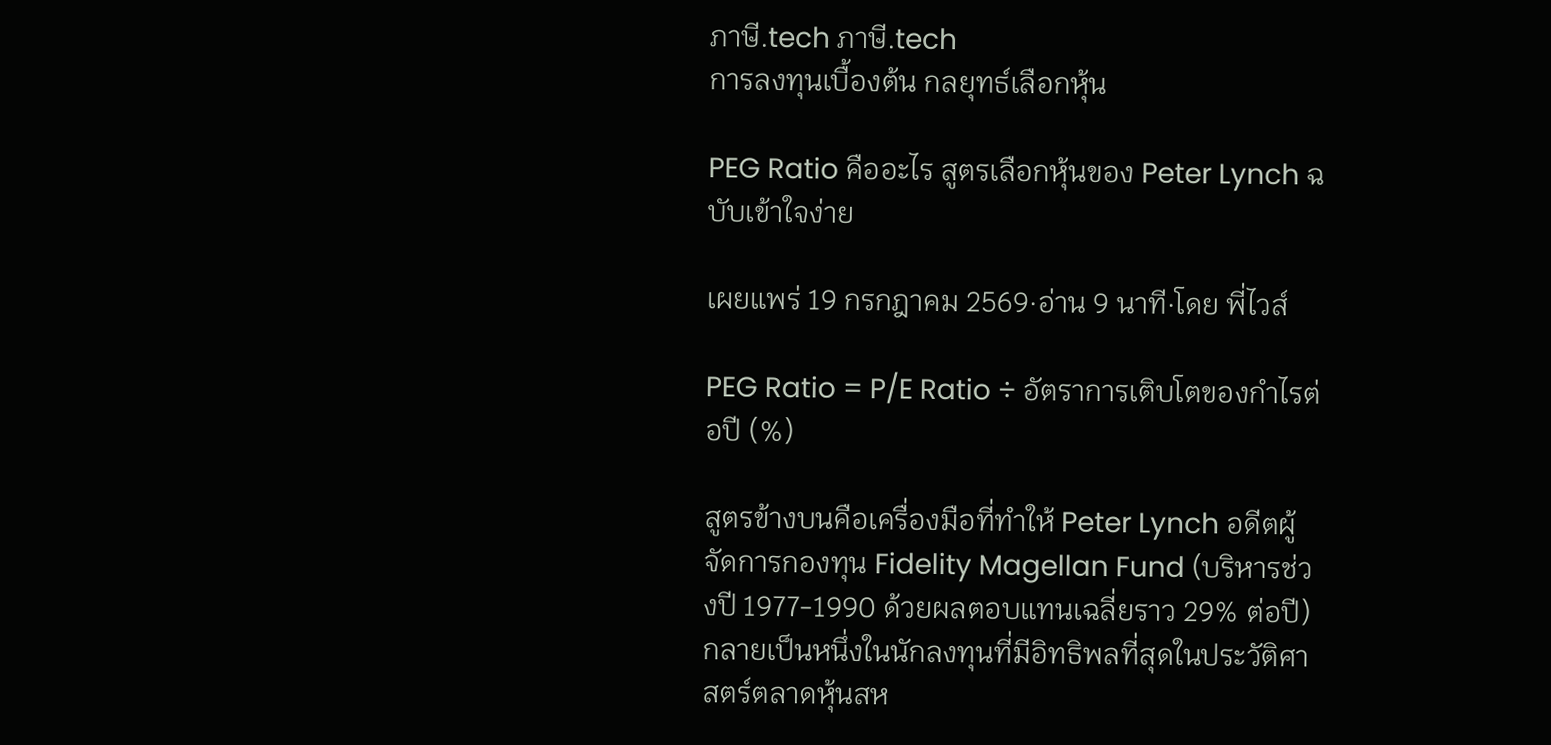ภาษี.tech ภาษี.tech
การลงทุนเบื้องต้น กลยุทธ์เลือกหุ้น

PEG Ratio คืออะไร สูตรเลือกหุ้นของ Peter Lynch ฉบับเข้าใจง่าย

เผยแพร่ 19 กรกฎาคม 2569·อ่าน 9 นาที·โดย พี่ไวส์

PEG Ratio = P/E Ratio ÷ อัตราการเติบโตของกำไรต่อปี (%)

สูตรข้างบนคือเครื่องมือที่ทำให้ Peter Lynch อดีตผู้จัดการกองทุน Fidelity Magellan Fund (บริหารช่วงปี 1977-1990 ด้วยผลตอบแทนเฉลี่ยราว 29% ต่อปี) กลายเป็นหนึ่งในนักลงทุนที่มีอิทธิพลที่สุดในประวัติศาสตร์ตลาดหุ้นสห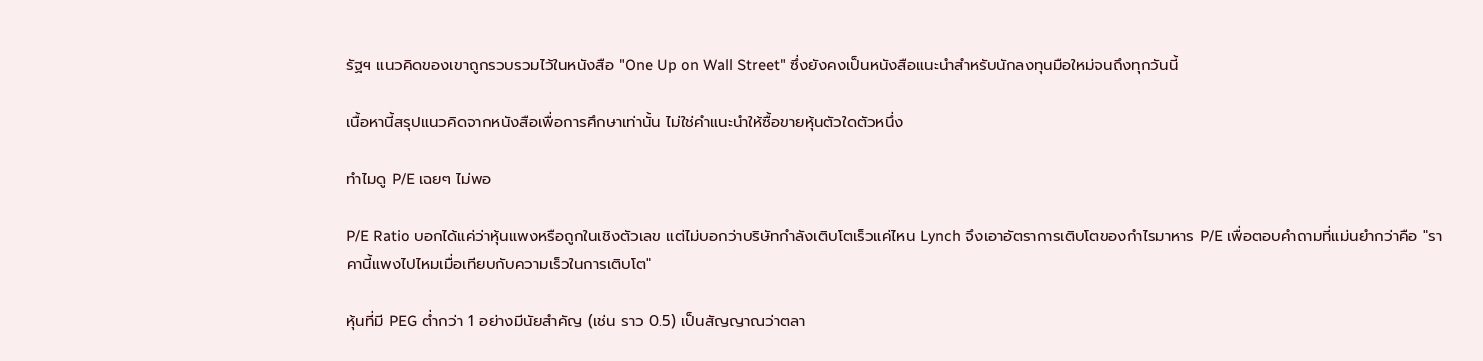รัฐฯ แนวคิดของเขาถูกรวบรวมไว้ในหนังสือ "One Up on Wall Street" ซึ่งยังคงเป็นหนังสือแนะนำสำหรับนักลงทุนมือใหม่จนถึงทุกวันนี้

เนื้อหานี้สรุปแนวคิดจากหนังสือเพื่อการศึกษาเท่านั้น ไม่ใช่คำแนะนำให้ซื้อขายหุ้นตัวใดตัวหนึ่ง

ทำไมดู P/E เฉยๆ ไม่พอ

P/E Ratio บอกได้แค่ว่าหุ้นแพงหรือถูกในเชิงตัวเลข แต่ไม่บอกว่าบริษัทกำลังเติบโตเร็วแค่ไหน Lynch จึงเอาอัตราการเติบโตของกำไรมาหาร P/E เพื่อตอบคำถามที่แม่นยำกว่าคือ "ราคานี้แพงไปไหมเมื่อเทียบกับความเร็วในการเติบโต"

หุ้นที่มี PEG ต่ำกว่า 1 อย่างมีนัยสำคัญ (เช่น ราว 0.5) เป็นสัญญาณว่าตลา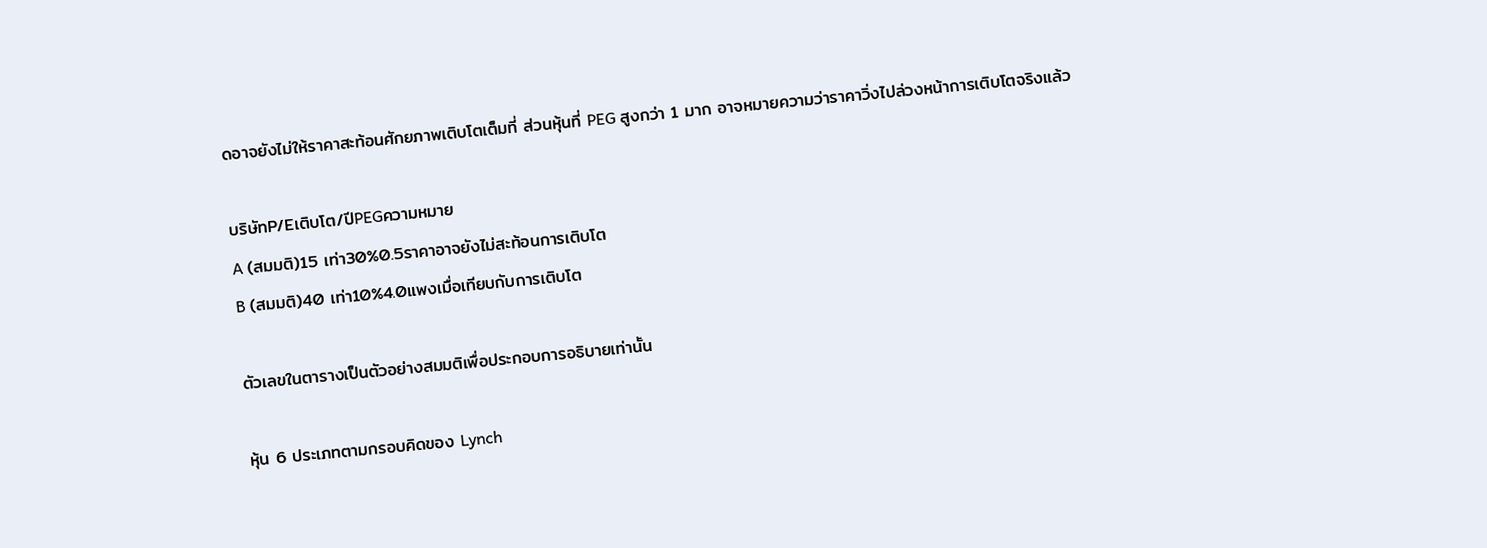ดอาจยังไม่ให้ราคาสะท้อนศักยภาพเติบโตเต็มที่ ส่วนหุ้นที่ PEG สูงกว่า 1 มาก อาจหมายความว่าราคาวิ่งไปล่วงหน้าการเติบโตจริงแล้ว

บริษัทP/Eเติบโต/ปีPEGความหมาย
A (สมมติ)15 เท่า30%0.5ราคาอาจยังไม่สะท้อนการเติบโต
B (สมมติ)40 เท่า10%4.0แพงเมื่อเทียบกับการเติบโต

ตัวเลขในตารางเป็นตัวอย่างสมมติเพื่อประกอบการอธิบายเท่านั้น

หุ้น 6 ประเภทตามกรอบคิดของ Lynch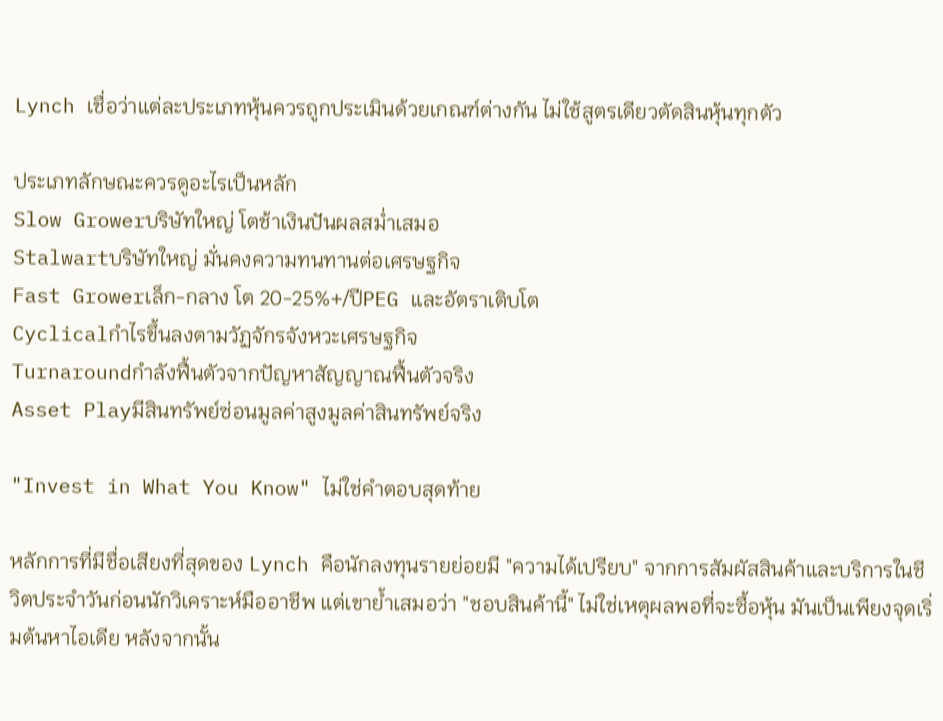Lynch เชื่อว่าแต่ละประเภทหุ้นควรถูกประเมินด้วยเกณฑ์ต่างกัน ไม่ใช้สูตรเดียวตัดสินหุ้นทุกตัว

ประเภทลักษณะควรดูอะไรเป็นหลัก
Slow Growerบริษัทใหญ่ โตช้าเงินปันผลสม่ำเสมอ
Stalwartบริษัทใหญ่ มั่นคงความทนทานต่อเศรษฐกิจ
Fast Growerเล็ก-กลาง โต 20-25%+/ปีPEG และอัตราเติบโต
Cyclicalกำไรขึ้นลงตามวัฏจักรจังหวะเศรษฐกิจ
Turnaroundกำลังฟื้นตัวจากปัญหาสัญญาณฟื้นตัวจริง
Asset Playมีสินทรัพย์ซ่อนมูลค่าสูงมูลค่าสินทรัพย์จริง

"Invest in What You Know" ไม่ใช่คำตอบสุดท้าย

หลักการที่มีชื่อเสียงที่สุดของ Lynch คือนักลงทุนรายย่อยมี "ความได้เปรียบ" จากการสัมผัสสินค้าและบริการในชีวิตประจำวันก่อนนักวิเคราะห์มืออาชีพ แต่เขาย้ำเสมอว่า "ชอบสินค้านี้" ไม่ใช่เหตุผลพอที่จะซื้อหุ้น มันเป็นเพียงจุดเริ่มต้นหาไอเดีย หลังจากนั้น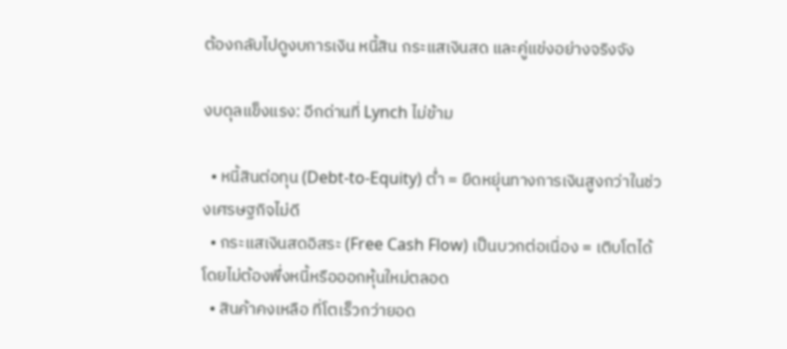ต้องกลับไปดูงบการเงิน หนี้สิน กระแสเงินสด และคู่แข่งอย่างจริงจัง

งบดุลแข็งแรง: อีกด่านที่ Lynch ไม่ข้าม

  • หนี้สินต่อทุน (Debt-to-Equity) ต่ำ = ยืดหยุ่นทางการเงินสูงกว่าในช่วงเศรษฐกิจไม่ดี
  • กระแสเงินสดอิสระ (Free Cash Flow) เป็นบวกต่อเนื่อง = เติบโตได้โดยไม่ต้องพึ่งหนี้หรือออกหุ้นใหม่ตลอด
  • สินค้าคงเหลือ ที่โตเร็วกว่ายอด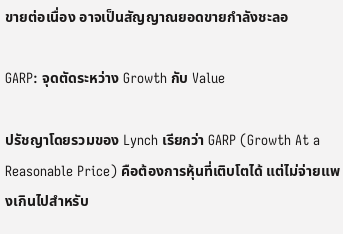ขายต่อเนื่อง อาจเป็นสัญญาณยอดขายกำลังชะลอ

GARP: จุดตัดระหว่าง Growth กับ Value

ปรัชญาโดยรวมของ Lynch เรียกว่า GARP (Growth At a Reasonable Price) คือต้องการหุ้นที่เติบโตได้ แต่ไม่จ่ายแพงเกินไปสำหรับ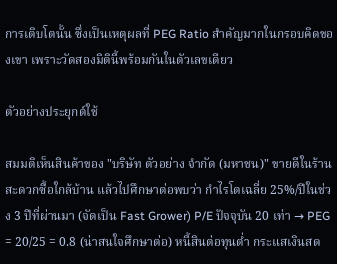การเติบโตนั้น ซึ่งเป็นเหตุผลที่ PEG Ratio สำคัญมากในกรอบคิดของเขา เพราะวัดสองมิตินี้พร้อมกันในตัวเลขเดียว

ตัวอย่างประยุกต์ใช้

สมมติเห็นสินค้าของ "บริษัท ตัวอย่าง จำกัด (มหาชน)" ขายดีในร้านสะดวกซื้อใกล้บ้าน แล้วไปศึกษาต่อพบว่า กำไรโตเฉลี่ย 25%/ปีในช่วง 3 ปีที่ผ่านมา (จัดเป็น Fast Grower) P/E ปัจจุบัน 20 เท่า → PEG = 20/25 = 0.8 (น่าสนใจศึกษาต่อ) หนี้สินต่อทุนต่ำ กระแสเงินสด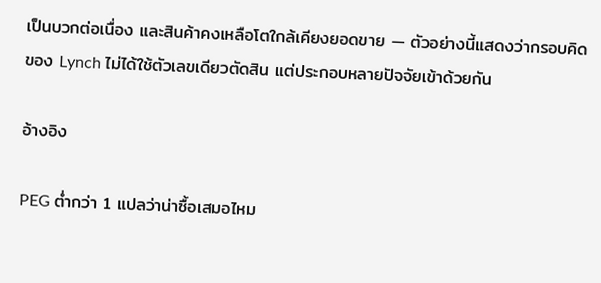เป็นบวกต่อเนื่อง และสินค้าคงเหลือโตใกล้เคียงยอดขาย — ตัวอย่างนี้แสดงว่ากรอบคิดของ Lynch ไม่ได้ใช้ตัวเลขเดียวตัดสิน แต่ประกอบหลายปัจจัยเข้าด้วยกัน

อ้างอิง

PEG ต่ำกว่า 1 แปลว่าน่าซื้อเสมอไหม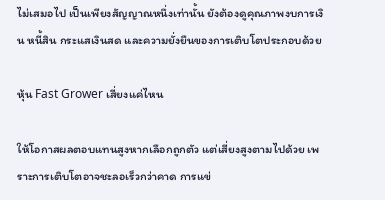ไม่เสมอไป เป็นเพียงสัญญาณหนึ่งเท่านั้น ยังต้องดูคุณภาพงบการเงิน หนี้สิน กระแสเงินสด และความยั่งยืนของการเติบโตประกอบด้วย

หุ้น Fast Grower เสี่ยงแค่ไหน

ให้โอกาสผลตอบแทนสูงหากเลือกถูกตัว แต่เสี่ยงสูงตามไปด้วย เพราะการเติบโตอาจชะลอเร็วกว่าคาด การแข่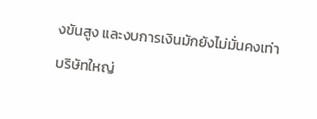งขันสูง และงบการเงินมักยังไม่มั่นคงเท่าบริษัทใหญ่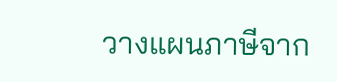วางแผนภาษีจาก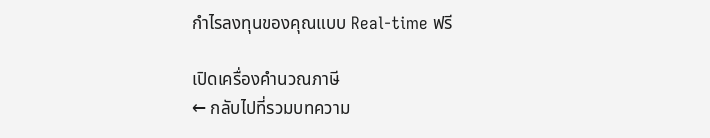กำไรลงทุนของคุณแบบ Real-time ฟรี

เปิดเครื่องคำนวณภาษี
← กลับไปที่รวมบทความ